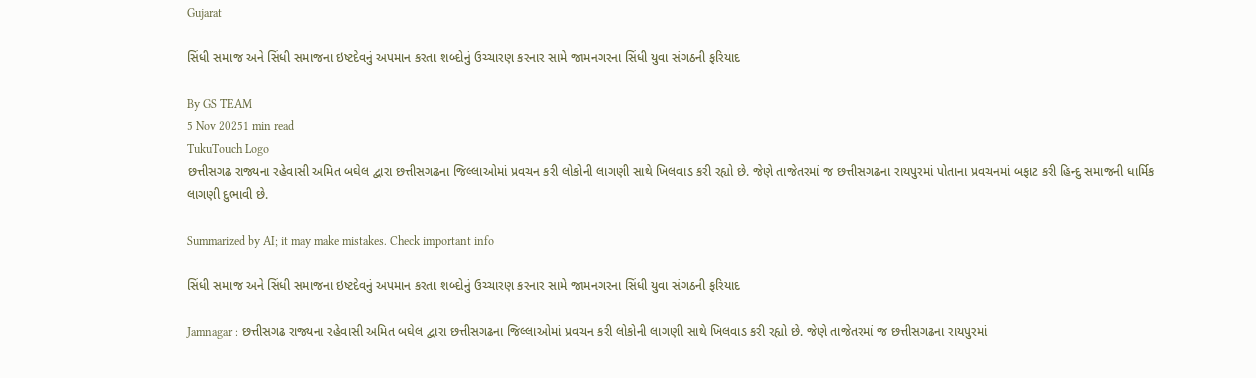Gujarat

સિંધી સમાજ અને સિંધી સમાજના ઇષ્ટદેવનું અપમાન કરતા શબ્દોનું ઉચ્ચારણ કરનાર સામે જામનગરના સિંધી યુવા સંગઠની ફરિયાદ

By GS TEAM
5 Nov 20251 min read
TukuTouch Logo
છત્તીસગઢ રાજ્યના રહેવાસી અમિત બઘેલ દ્વારા છત્તીસગઢના જિલ્લાઓમાં પ્રવચન કરી લોકોની લાગણી સાથે ખિલવાડ કરી રહ્યો છે. જેણે તાજેતરમાં જ છત્તીસગઢના રાયપુરમાં પોતાના પ્રવચનમાં બફાટ કરી હિન્દુ સમાજની ધાર્મિક લાગણી દુભાવી છે.

Summarized by AI; it may make mistakes. Check important info

સિંધી સમાજ અને સિંધી સમાજના ઇષ્ટદેવનું અપમાન કરતા શબ્દોનું ઉચ્ચારણ કરનાર સામે જામનગરના સિંધી યુવા સંગઠની ફરિયાદ

Jamnagar : છત્તીસગઢ રાજ્યના રહેવાસી અમિત બઘેલ દ્વારા છત્તીસગઢના જિલ્લાઓમાં પ્રવચન કરી લોકોની લાગણી સાથે ખિલવાડ કરી રહ્યો છે. જેણે તાજેતરમાં જ છત્તીસગઢના રાયપુરમાં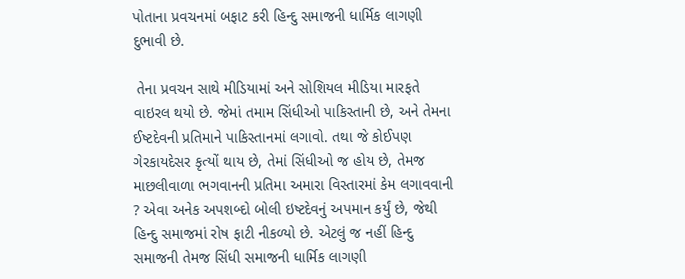પોતાના પ્રવચનમાં બફાટ કરી હિન્દુ સમાજની ધાર્મિક લાગણી દુભાવી છે.

 તેના પ્રવચન સાથે મીડિયામાં અને સોશિયલ મીડિયા મારફતે વાઇરલ થયો છે. જેમાં તમામ સિંધીઓ પાકિસ્તાની છે, અને તેમના ઈષ્ટદેવની પ્રતિમાને પાકિસ્તાનમાં લગાવો. તથા જે કોઈપણ ગેરકાયદેસર કૃત્યોં થાય છે, તેમાં સિંધીઓ જ હોય છે, તેમજ માછલીવાળા ભગવાનની પ્રતિમા અમારા વિસ્તારમાં કેમ લગાવવાની ? એવા અનેક અપશબ્દો બોલી ઇષ્ટદેવનું અપમાન કર્યું છે, જેથી હિન્દુ સમાજમાં રોષ ફાટી નીકળ્યો છે. એટલું જ નહીં હિન્દુ સમાજની તેમજ સિંધી સમાજની ધાર્મિક લાગણી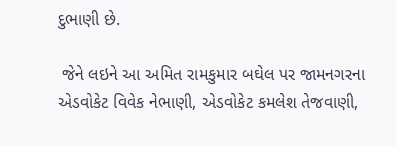દુભાણી છે.

 જેને લઇને આ અમિત રામકુમાર બઘેલ પર જામનગરના એડવોકેટ વિવેક નેભાણી, એડવોકેટ કમલેશ તેજવાણી,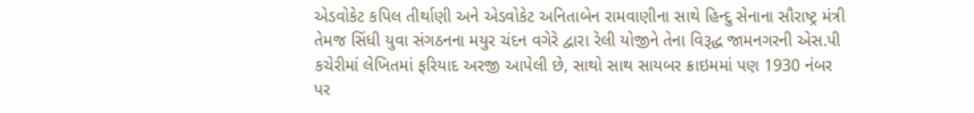એડવોકેટ કપિલ તીર્થાણી અને એડવોકેટ અનિતાબેન રામવાણીના સાથે હિન્દુ સેનાના સૌરાષ્ટ્ર મંત્રી તેમજ સિંધી યુવા સંગઠનના મયુર ચંદન વગેરે દ્વારા રેલી યોજીને તેના વિરૂદ્ધ જામનગરની એસ.પી કચેરીમાં લેખિતમાં ફરિયાદ અરજી આપેલી છે, સાથો સાથ સાયબર ક્રાઇમમાં પણ 1930 નંબર પર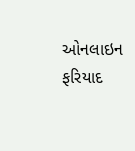ઓનલાઇન ફરિયાદ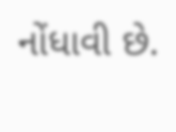નોંધાવી છે.